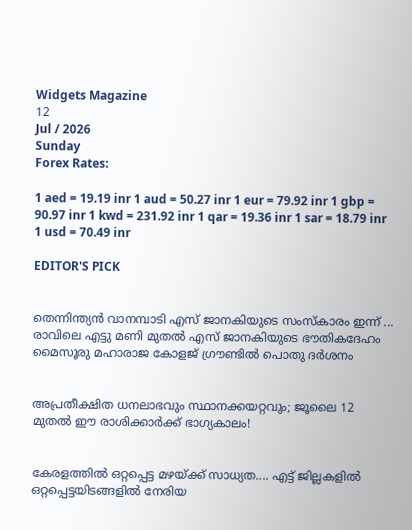Widgets Magazine
12
Jul / 2026
Sunday
Forex Rates:

1 aed = 19.19 inr 1 aud = 50.27 inr 1 eur = 79.92 inr 1 gbp = 90.97 inr 1 kwd = 231.92 inr 1 qar = 19.36 inr 1 sar = 18.79 inr 1 usd = 70.49 inr

EDITOR'S PICK


തെന്നിന്ത്യൻ വാനമ്പാടി എസ് ജാനകിയുടെ സംസ്‌കാരം ഇന്ന് ... രാവിലെ എട്ടു മണി മുതൽ എസ് ജാനകിയുടെ ഭൗതികദേഹം മൈസൂരു മഹാരാജ കോളജ് ഗ്രൗണ്ടിൽ പൊതു ദർശനം


അപ്രതീക്ഷിത ധനലാഭവും സ്ഥാനക്കയറ്റവും; ജൂലൈ 12 മുതൽ ഈ രാശിക്കാർക്ക് ഭാഗ്യകാലം!


കേരളത്തിൽ ഒറ്റപ്പെട്ട മഴയ്ക്ക് സാധ്യത.... എട്ട് ജില്ലകളിൽ ഒറ്റപ്പെട്ടയിടങ്ങളിൽ നേരിയ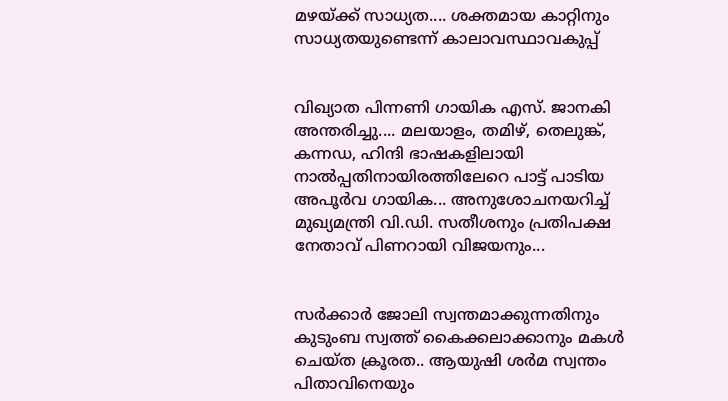മഴയ്ക്ക് സാധ്യത.... ശക്തമായ കാറ്റിനും സാധ്യതയുണ്ടെന്ന് കാലാവസ്ഥാവകുപ്പ്


വിഖ്യാത പിന്നണി ഗായിക എസ്. ജാനകി അന്തരിച്ചു.... മലയാളം, തമിഴ്, തെലുങ്ക്, കന്നഡ, ഹിന്ദി ഭാഷകളിലായി നാല്‍പ്പതിനായിരത്തിലേറെ പാ‌ട്ട് പാടിയ അപൂർവ ഗായിക... അനുശോചനയറിച്ച് മുഖ്യമന്ത്രി വി.ഡി. സതീശനും പ്രതിപക്ഷ നേതാവ് പിണറായി വിജയനും...


സര്‍ക്കാര്‍ ജോലി സ്വന്തമാക്കുന്നതിനും കുടുംബ സ്വത്ത് കൈക്കലാക്കാനും മകൾ ചെയ്ത ക്രൂരത.. ആയുഷി ശര്‍മ സ്വന്തം പിതാവിനെയും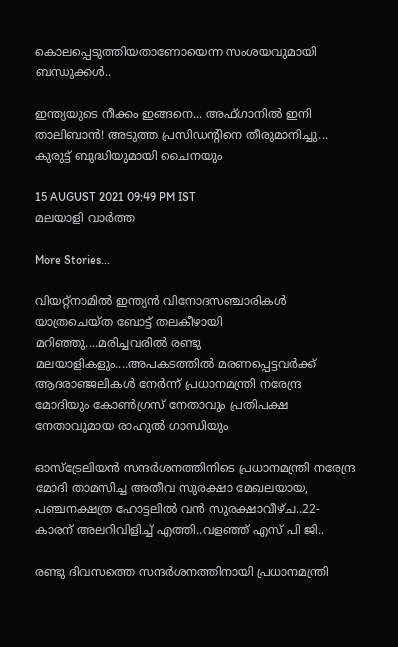കൊലപ്പെടുത്തിയതാണോയെന്ന സംശയവുമായി ബന്ധുക്കള്‍..

ഇന്ത്യയുടെ നീക്കം ഇങ്ങനെ... അഫ്ഗാനിൽ ഇനി താലിബാൻ! അടുത്ത പ്രസിഡന്റിനെ തീരുമാനിച്ചു... കുരുട്ട് ബുദ്ധിയുമായി ചൈനയും

15 AUGUST 2021 09:49 PM IST
മലയാളി വാര്‍ത്ത

More Stories...

വിയറ്റ്‌നാമിൽ ഇന്ത്യൻ വിനോദസഞ്ചാരികൾ യാത്രചെയ്ത ബോട്ട് തലകീഴായി മറിഞ്ഞു....മരിച്ചവരിൽ രണ്ടു മലയാളികളും....അപകടത്തിൽ മരണപ്പെട്ടവർക്ക് ആദരാഞ്ജലികൾ നേർന്ന് പ്രധാനമന്ത്രി നരേന്ദ്ര മോദിയും കോൺഗ്രസ് നേതാവും പ്രതിപക്ഷ നേതാവുമായ രാഹുൽ ഗാന്ധിയും

ഓസ്ട്രേലിയന്‍ സന്ദര്‍ശനത്തിനിടെ പ്രധാനമന്ത്രി നരേന്ദ്ര മോദി താമസിച്ച അതീവ സുരക്ഷാ മേഖലയായ, പഞ്ചനക്ഷത്ര ഹോട്ടലില്‍ വന്‍ സുരക്ഷാവീഴ്ച..22-കാരന് അലറിവിളിച്ച് എത്തി..വളഞ്ഞ് എസ് പി ജി..

രണ്ടു ദിവസത്തെ സന്ദർശനത്തിനായി പ്രധാനമന്ത്രി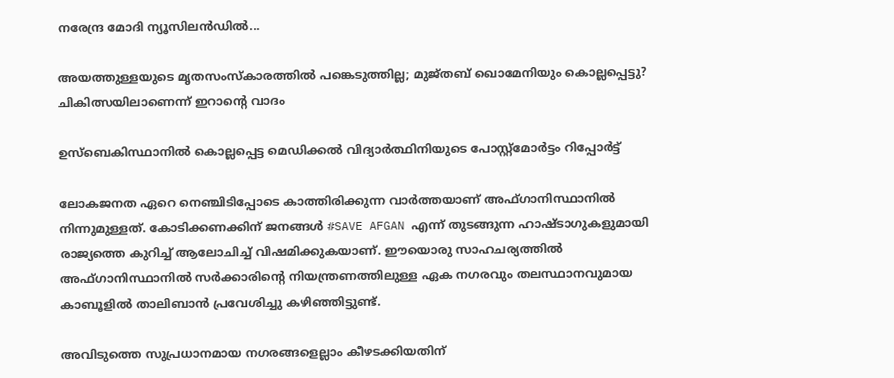നരേന്ദ്ര മോദി ന്യൂസിലൻഡിൽ...

അയത്തുള്ളയുടെ മൃതസംസ്‌കാരത്തില്‍ പങ്കെടുത്തില്ല; മുജ്തബ് ഖൊമേനിയും കൊല്ലപ്പെട്ടു? ചികിത്സയിലാണെന്ന് ഇറാന്റെ വാദം

ഉസ്‌ബെകിസ്ഥാനില്‍ കൊല്ലപ്പെട്ട മെഡിക്കല്‍ വിദ്യാര്‍ത്ഥിനിയുടെ പോസ്റ്റ്‌മോര്‍ട്ടം റിപ്പോര്‍ട്ട്

ലോകജനത ഏറെ നെഞ്ചിടിപ്പോടെ കാത്തിരിക്കുന്ന വാർത്തയാണ് അഫ്ഗാനിസ്ഥാനിൽ നിന്നുമുള്ളത്. കോടിക്കണക്കിന് ജനങ്ങൾ #SAVE AFGAN എന്ന് തുടങ്ങുന്ന ഹാഷ്ടാഗുകളുമായി രാജ്യത്തെ കുറിച്ച് ആലോചിച്ച് വിഷമിക്കുകയാണ്. ഈയൊരു സാഹചര്യത്തിൽ അഫ്ഗാനിസ്ഥാനിൽ സർക്കാരിന്റെ നിയന്ത്രണത്തിലുള്ള ഏക നഗരവും തലസ്ഥാനവുമായ കാബൂളിൽ താലിബാൻ പ്രവേശിച്ചു കഴിഞ്ഞിട്ടുണ്ട്.

അവിടുത്തെ സുപ്രധാനമായ നഗരങ്ങളെല്ലാം കീഴടക്കിയതിന്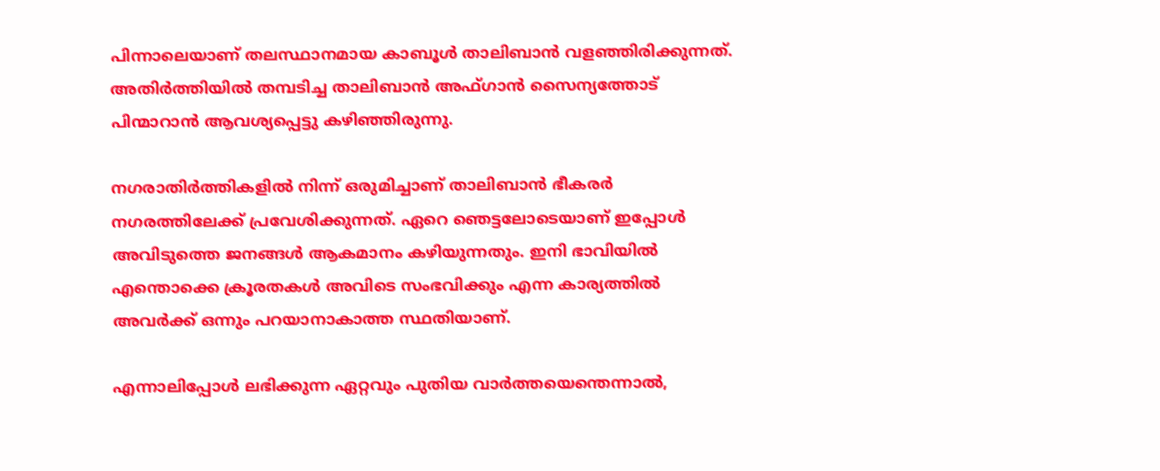പിന്നാലെയാണ് തലസ്ഥാനമായ കാബൂള്‍ താലിബാന്‍ വളഞ്ഞിരിക്കുന്നത്. അതിര്‍ത്തിയില്‍ തമ്പടിച്ച താലിബാന്‍ അഫ്ഗാന്‍ സൈന്യത്തോട് പിന്മാറാന്‍ ആവശ്യപ്പെട്ടു കഴിഞ്ഞിരുന്നു.

നഗരാതിർത്തികളിൽ നിന്ന് ഒരുമിച്ചാണ് താലിബാൻ ഭീകരർ നഗരത്തിലേക്ക് പ്രവേശിക്കുന്നത്. ഏറെ ഞെട്ടലോടെയാണ് ഇപ്പോൾ അവിടുത്തെ ജനങ്ങൾ ആകമാനം കഴിയുന്നതും. ഇനി ഭാവിയിൽ എന്തൊക്കെ ക്രൂരതകൾ അവിടെ സംഭവിക്കും എന്ന കാര്യത്തിൽ അവർക്ക് ഒന്നും പറയാനാകാത്ത സ്ഥതിയാണ്.

എന്നാലിപ്പോൾ ലഭിക്കുന്ന ഏറ്റവും പുതിയ വാർത്തയെന്തെന്നാൽ,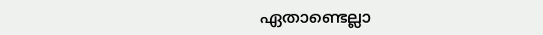ഏതാണ്ടെല്ലാ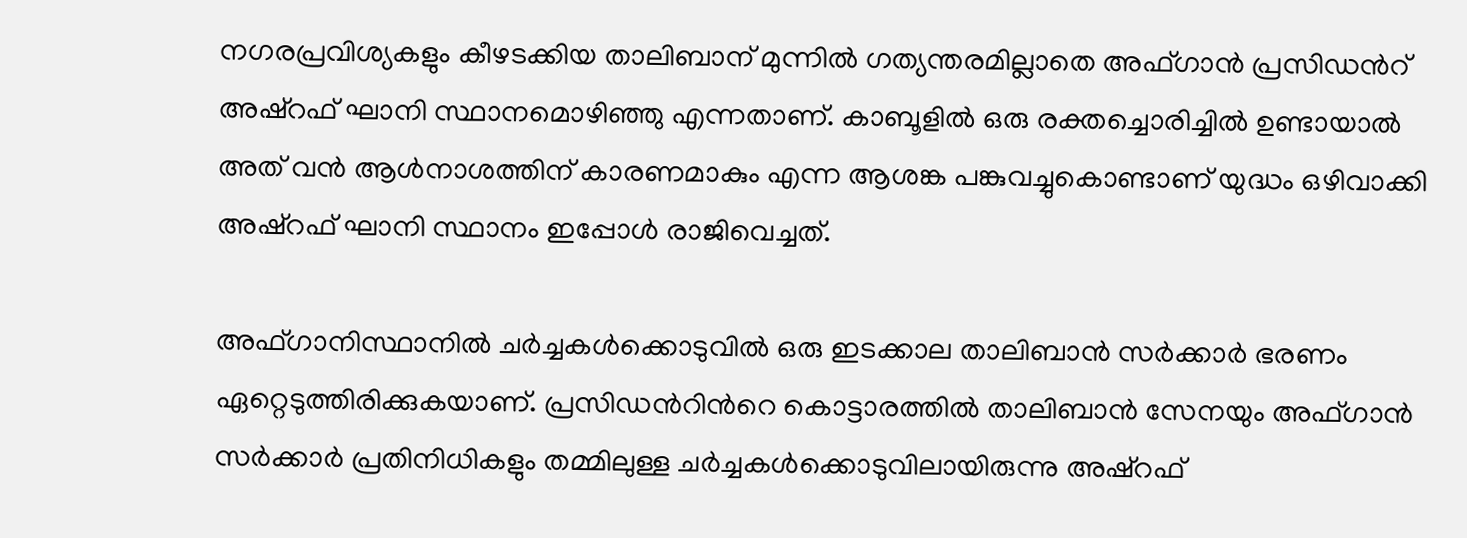നഗരപ്രവിശ്യകളും കീഴടക്കിയ താലിബാന് മുന്നില്‍ ഗത്യന്തരമില്ലാതെ അഫ്ഗാന്‍ പ്രസിഡന്‍റ് അഷ്‌റഫ് ഘാനി സ്ഥാനമൊഴിഞ്ഞു എന്നതാണ്. കാബൂളില്‍ ഒരു രക്തച്ചൊരിച്ചില്‍ ഉണ്ടായാല്‍ അത് വന്‍ ആള്‍നാശത്തിന് കാരണമാകും എന്ന ആശങ്ക പങ്കുവച്ചുകൊണ്ടാണ് യുദ്ധം ഒഴിവാക്കി അഷ്‌റഫ് ഘാനി സ്ഥാനം ഇപ്പോൾ രാജിവെച്ചത്.

അഫ്ഗാനിസ്ഥാനില്‍ ചര്‍ച്ചകള്‍ക്കൊടുവില്‍ ഒരു ഇടക്കാല താലിബാന്‍ സര്‍ക്കാര്‍ ഭരണം ഏറ്റെടുത്തിരിക്കുകയാണ്. പ്രസിഡന്‍റിന്‍റെ കൊട്ടാരത്തില്‍ താലിബാന്‍ സേനയും അഫ്ഗാന്‍ സര്‍ക്കാര്‍ പ്രതിനിധികളും തമ്മിലുള്ള ചര്‍ച്ചകള്‍ക്കൊടുവിലായിരുന്നു അഷ്‌റഫ്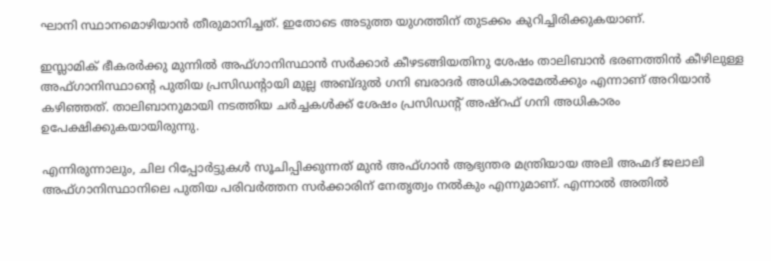ഘാനി സ്ഥാനമൊഴിയാന്‍ തീരുമാനിച്ചത്. ഇതോടെ അടുത്ത യുഗത്തിന് തുടക്കം കുറിച്ചിരിക്കുകയാണ്.

ഇസ്ലാമിക് ഭീകരർക്കു മുന്നിൽ അഫ്ഗാനിസ്ഥാൻ സർക്കാർ കീഴടങ്ങിയതിനു ശേഷം താലിബാൻ ഭരണത്തിൻ കീഴിലുള്ള അഫ്ഗാനിസ്ഥാന്റെ പുതിയ പ്രസിഡന്റായി മുല്ല അബ്ദുൽ ഗനി ബരാദർ അധികാരമേൽക്കും എന്നാണ് അറിയാൻ കഴിഞ്ഞത്. താലിബാനുമായി നടത്തിയ ചർച്ചകൾക്ക് ശേഷം പ്രസിഡന്റ് അഷ്റഫ് ഗനി അധികാരം ഉപേക്ഷിക്കുകയായിരുന്നു.

എന്നിരുന്നാലും, ചില റിപ്പോർട്ടുകൾ സൂചിപ്പിക്കുന്നത് മുൻ അഫ്ഗാൻ ആഭ്യന്തര മന്ത്രിയായ അലി അഹ്മദ് ജലാലി അഫ്ഗാനിസ്ഥാനിലെ പുതിയ പരിവർത്തന സർക്കാരിന് നേതൃത്വം നൽകും എന്നുമാണ്. എന്നാൽ അതിൽ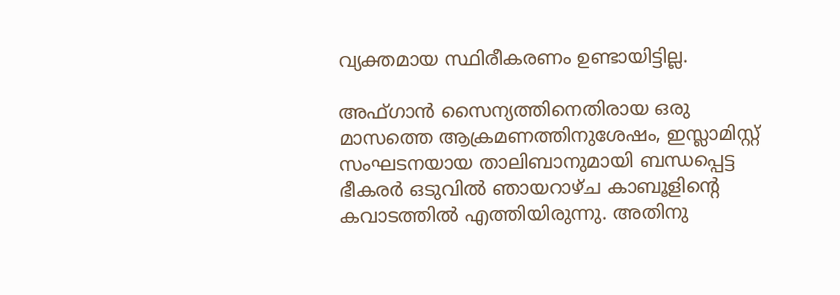വ്യക്തമായ സ്ഥിരീകരണം ഉണ്ടായിട്ടില്ല.

അഫ്ഗാൻ സൈന്യത്തിനെതിരായ ഒരു മാസത്തെ ആക്രമണത്തിനുശേഷം, ഇസ്ലാമിസ്റ്റ് സംഘടനയായ താലിബാനുമായി ബന്ധപ്പെട്ട ഭീകരർ ഒടുവിൽ ഞായറാഴ്ച കാബൂളിന്റെ കവാടത്തിൽ എത്തിയിരുന്നു. അതിനു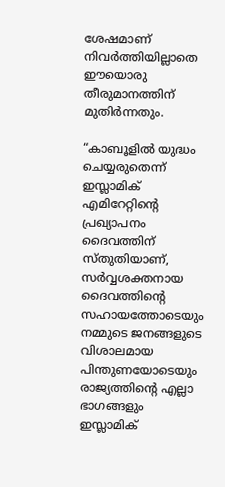ശേഷമാണ് നിവർത്തിയില്ലാതെ ഈയൊരു തീരുമാനത്തിന് മുതിർന്നതും.

“കാബൂളിൽ യുദ്ധം ചെയ്യരുതെന്ന് ഇസ്ലാമിക് എമിറേറ്റിന്റെ പ്രഖ്യാപനം ദൈവത്തിന് സ്തുതിയാണ്, സർവ്വശക്തനായ ദൈവത്തിന്റെ സഹായത്തോടെയും നമ്മുടെ ജനങ്ങളുടെ വിശാലമായ പിന്തുണയോടെയും രാജ്യത്തിന്റെ എല്ലാ ഭാഗങ്ങളും ഇസ്ലാമിക്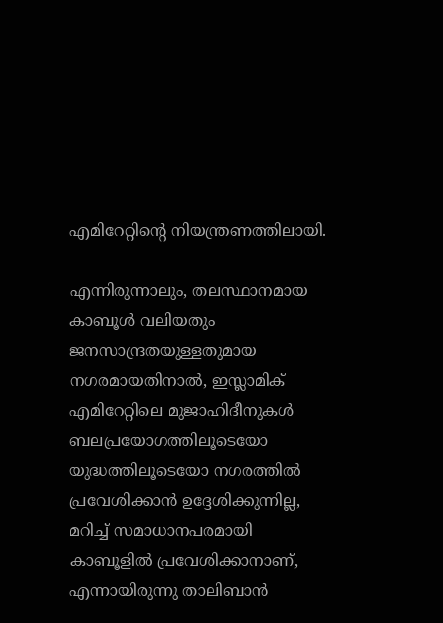എമിറേറ്റിന്റെ നിയന്ത്രണത്തിലായി.

എന്നിരുന്നാലും, തലസ്ഥാനമായ കാബൂൾ വലിയതും ജനസാന്ദ്രതയുള്ളതുമായ നഗരമായതിനാൽ, ഇസ്ലാമിക് എമിറേറ്റിലെ മുജാഹിദീനുകൾ ബലപ്രയോഗത്തിലൂടെയോ യുദ്ധത്തിലൂടെയോ നഗരത്തിൽ പ്രവേശിക്കാൻ ഉദ്ദേശിക്കുന്നില്ല, മറിച്ച് സമാധാനപരമായി കാബൂളിൽ പ്രവേശിക്കാനാണ്, എന്നായിരുന്നു താലിബാൻ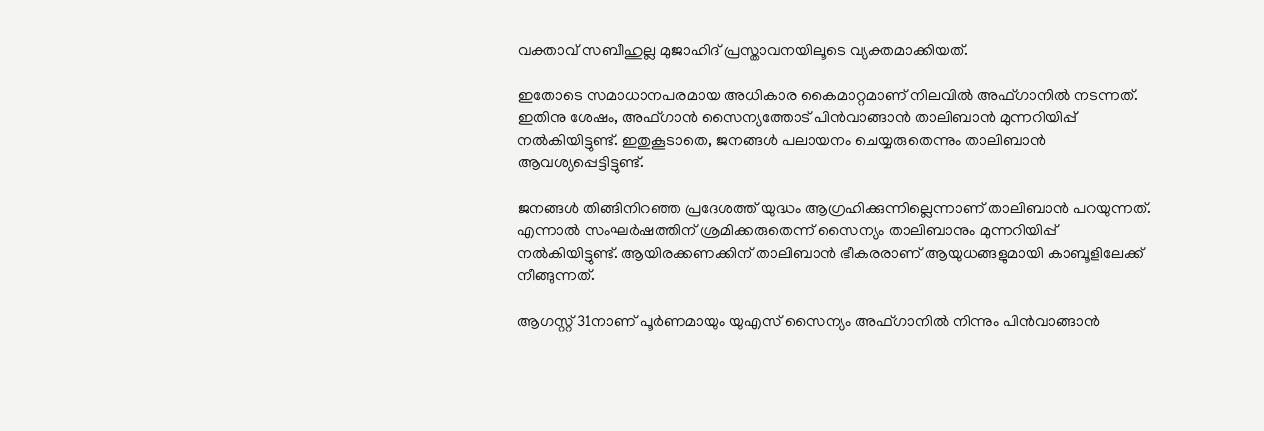വക്താവ് സബീഹുല്ല മുജാഹിദ് പ്രസ്താവനയിലൂടെ വ്യക്തമാക്കിയത്.

ഇതോടെ സമാധാനപരമായ അധികാര കൈമാറ്റമാണ് നിലവിൽ അഫ്ഗാനിൽ നടന്നത്. ഇതിനു ശേഷം, അഫ്ഗാൻ സൈന്യത്തോട് പിൻവാങ്ങാൻ താലിബാൻ മുന്നറിയിപ്പ് നൽകിയിട്ടുണ്ട്. ഇതുകൂടാതെ, ജനങ്ങൾ പലായനം ചെയ്യരുതെന്നും താലിബാൻ ആവശ്യപ്പെട്ടിട്ടുണ്ട്.

ജനങ്ങൾ തിങ്ങിനിറഞ്ഞ പ്രദേശത്ത് യുദ്ധം ആഗ്രഹിക്കുന്നില്ലെന്നാണ് താലിബാൻ പറയുന്നത്. എന്നാൽ സംഘർഷത്തിന് ശ്രമിക്കരുതെന്ന് സൈന്യം താലിബാനും മുന്നറിയിപ്പ് നൽകിയിട്ടുണ്ട്. ആയിരക്കണക്കിന് താലിബാൻ ഭീകരരാണ് ആയുധങ്ങളുമായി കാബൂളിലേക്ക് നീങ്ങുന്നത്.

ആഗസ്റ്റ് 31നാണ് പൂർണമായും യുഎസ് സൈന്യം അഫ്ഗാനിൽ നിന്നും പിൻവാങ്ങാൻ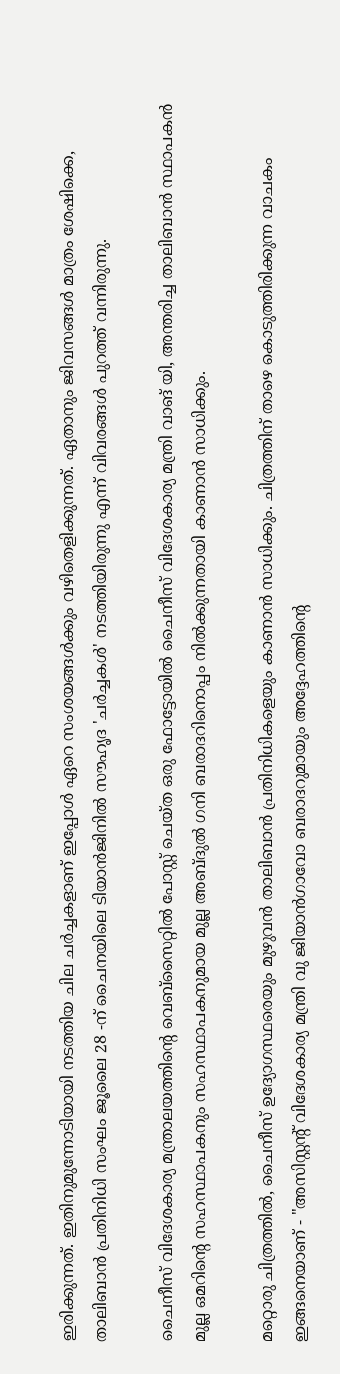ഇരിക്കുന്നത്. ഇതിനുമുന്നോടിയായി നടത്തിയ ചില ചർച്ചകളാണ് ഇപ്പോൾ ഏറെ സംശയങ്ങൾക്കും വഴിതെളിക്കുന്നത്. ഏതാനും ജിവസങ്ങൾ മാത്രം ശേഷിക്കെ, താലിബാൻ പ്രതിനിധി സംഘം ജൂലൈ 28 -ന് ചൈനയിലെ ടിയാൻജിനിൽ സൗഹൃദ 'ചർച്ചകൾ' നടത്തിയിരുന്നു എന്ന് വിവരങ്ങൾ പുറത്ത് വന്നിരുന്നു.

ചൈനീസ് വിദേശകാര്യ മന്ത്രാലയത്തിന്റെ വെബ്‌സൈറ്റിൽ പോസ്റ്റ് ചെയ്ത ഒരു ഫോട്ടോയിൽ ചൈനീസ് വിദേശകാര്യ മന്ത്രി വാങ് യി, അന്തരിച്ച താലിബാൻ സ്ഥാപകൻ മുല്ല ഒമറിന്റെ സഹസ്ഥാപകനും സഹസ്ഥാപകനുമായ മുല്ല അബ്ദുൽ ഗനി ബരാദറിനൊപ്പം നിൽക്കുന്നതായി കാണാൻ സാധിക്കും.

മറ്റൊരു ചിത്രത്തിൽ, ചൈനീസ് ഉദ്യോഗസ്ഥരെയും മുഴുവൻ താലിബാൻ പ്രതിനിധികളെയും കാണാൻ സാധിക്കും. ചിത്രത്തിന് താഴെ കൊടുത്തിരിക്കുന്ന വാചകം ഇങ്ങനെയാണ് - "അസിസ്റ്റന്റ് വിദേശകാര്യ മന്ത്രി വു ജിയാൻഗാവോ ബരാദറുമായും അദ്ദേഹത്തിന്റെ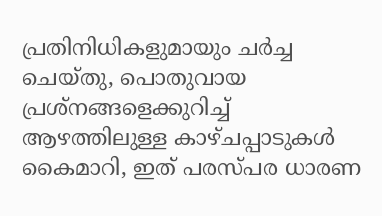പ്രതിനിധികളുമായും ചർച്ച ചെയ്തു, പൊതുവായ പ്രശ്നങ്ങളെക്കുറിച്ച് ആഴത്തിലുള്ള കാഴ്ചപ്പാടുകൾ കൈമാറി, ഇത് പരസ്പര ധാരണ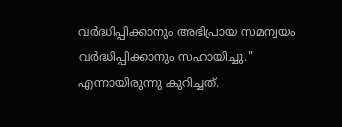വർദ്ധിപ്പിക്കാനും അഭിപ്രായ സമന്വയം വർദ്ധിപ്പിക്കാനും സഹായിച്ചു." എന്നായിരുന്നു കുറിച്ചത്.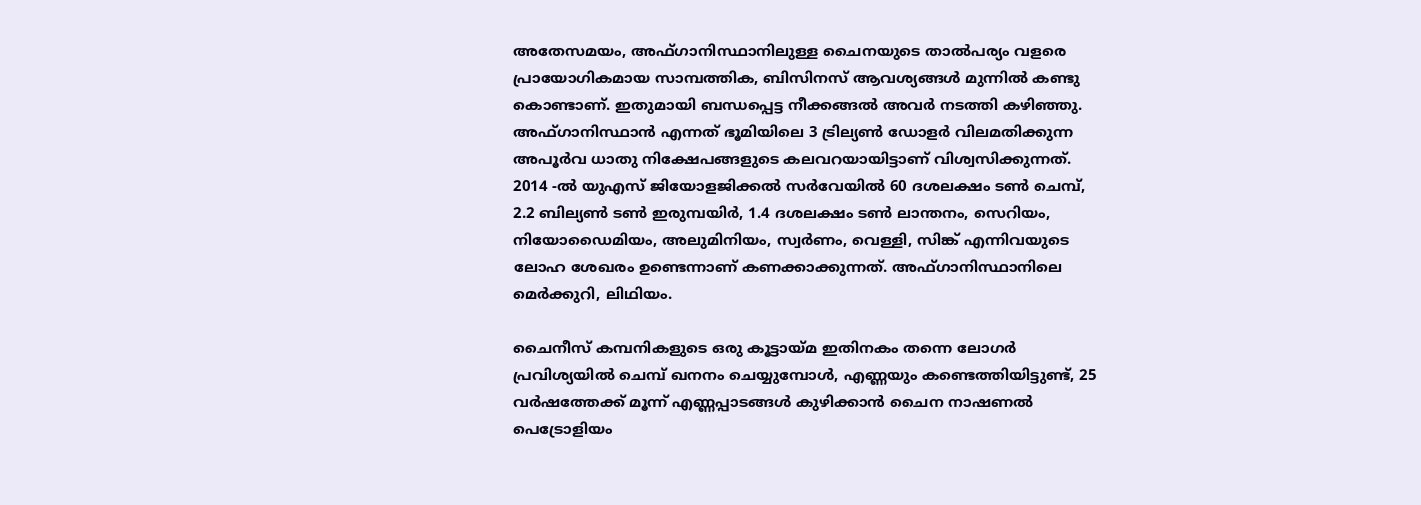അതേസമയം, അഫ്ഗാനിസ്ഥാനിലുള്ള ചൈനയുടെ താൽപര്യം വളരെ പ്രായോഗികമായ സാമ്പത്തിക, ബിസിനസ് ആവശ്യങ്ങൾ മുന്നിൽ കണ്ടു കൊണ്ടാണ്. ഇതുമായി ബന്ധപ്പെട്ട നീക്കങ്ങൽ അവർ നടത്തി കഴിഞ്ഞു. അഫ്ഗാനിസ്ഥാൻ എന്നത് ഭൂമിയിലെ 3 ട്രില്യൺ ഡോളർ വിലമതിക്കുന്ന അപൂർവ ധാതു നിക്ഷേപങ്ങളുടെ കലവറയായിട്ടാണ് വിശ്വസിക്കുന്നത്. 2014 -ൽ യുഎസ് ജിയോളജിക്കൽ സർവേയിൽ 60 ദശലക്ഷം ടൺ ചെമ്പ്, 2.2 ബില്യൺ ടൺ ഇരുമ്പയിർ, 1.4 ദശലക്ഷം ടൺ ലാന്തനം, സെറിയം, നിയോഡൈമിയം, അലുമിനിയം, സ്വർണം, വെള്ളി, സിങ്ക് എന്നിവയുടെ ലോഹ ശേഖരം ഉണ്ടെന്നാണ് കണക്കാക്കുന്നത്. അഫ്ഗാനിസ്ഥാനിലെ മെർക്കുറി, ലിഥിയം.

ചൈനീസ് കമ്പനികളുടെ ഒരു കൂട്ടായ്മ ഇതിനകം തന്നെ ലോഗർ പ്രവിശ്യയിൽ ചെമ്പ് ഖനനം ചെയ്യുമ്പോൾ, എണ്ണയും കണ്ടെത്തിയിട്ടുണ്ട്, 25 വർഷത്തേക്ക് മൂന്ന് എണ്ണപ്പാടങ്ങൾ കുഴിക്കാൻ ചൈന നാഷണൽ പെട്രോളിയം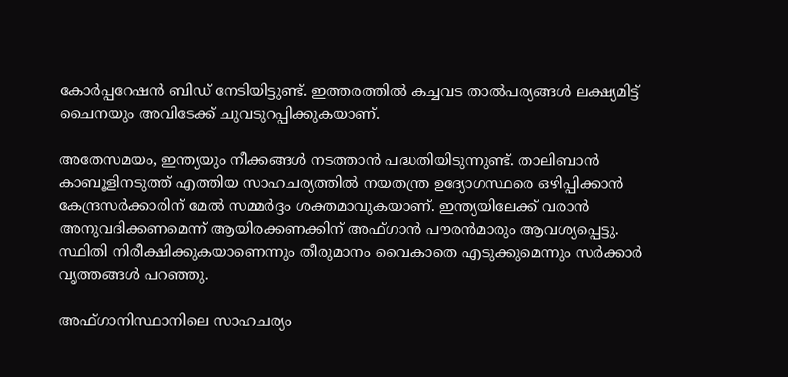കോർപ്പറേഷൻ ബിഡ് നേടിയിട്ടുണ്ട്. ഇത്തരത്തിൽ കച്ചവട താൽപര്യങ്ങൾ ലക്ഷ്യമിട്ട് ചൈനയും അവിടേക്ക് ചുവടുറപ്പിക്കുകയാണ്.

അതേസമയം, ഇന്ത്യയും നീക്കങ്ങൾ നടത്താൻ പദ്ധതിയിടുന്നുണ്ട്. താലിബാൻ കാബൂളിനടുത്ത് എത്തിയ സാഹചര്യത്തിൽ നയതന്ത്ര ഉദ്യോഗസ്ഥരെ ഒഴിപ്പിക്കാൻ കേന്ദ്രസർക്കാരിന് മേൽ സമ്മർദ്ദം ശക്തമാവുകയാണ്. ഇന്ത്യയിലേക്ക് വരാൻ അനുവദിക്കണമെന്ന് ആയിരക്കണക്കിന് അഫ്ഗാൻ പൗരൻമാരും ആവശ്യപ്പെട്ടു. സ്ഥിതി നിരീക്ഷിക്കുകയാണെന്നും തീരുമാനം വൈകാതെ എടുക്കുമെന്നും സർക്കാർ വൃത്തങ്ങൾ പറഞ്ഞു.

അഫ്ഗാനിസ്ഥാനിലെ സാഹചര്യം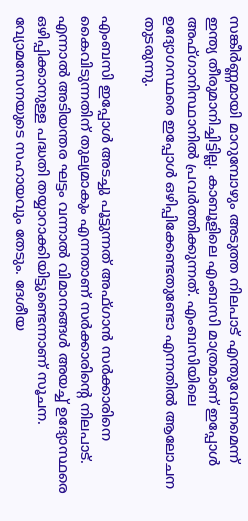സങ്കീർണ്ണമായി മാറുമ്പോഴും അടുത്ത നിലപാട് എന്തുവേണമെന്ന് ഇന്ത്യ തീരുമാനിച്ചിട്ടില്ല. കാബൂളിലെ എംബസി മാത്രമാണ് ഇപ്പോൾ അഫ്ഗാനിസ്ഥാനിൽ പ്രവർത്തിക്കുന്നത്. എംബസിയിലെ ഉദ്യോഗസ്ഥരെ ഇപ്പോൾ ഒഴിപ്പിക്കേണ്ടതുണ്ടോ എന്നതിൽ ആലോചന തുടരുന്നു.

എംബസി ഇപ്പോൾ അടച്ചു പൂട്ടുന്നത് അഫ്ഗാൻ സർക്കാരിനെ കൈവിടുന്നതിന് തുല്യമാകും എന്നതാണ് സർക്കാരിന്‍റെ നിലപാട്. എന്നാൽ അടിയന്തര ഘട്ടം വന്നാൽ വിമാനങ്ങൾ അയച്ച് ഉദ്യോസ്ഥരെ ഒഴിപ്പിക്കാനുള്ള പദ്ധതി തയ്യാറാക്കിയിട്ടുണ്ടെന്നാണ് സൂചന. വ്യോമസേനയുടെ സഹായവും തേടും. ദേശീയ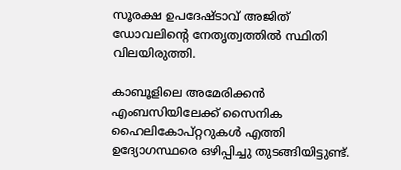സൂരക്ഷ ഉപദേഷ്ടാവ് അജിത് ഡോവലിന്‍റെ നേതൃത്വത്തിൽ സ്ഥിതി വിലയിരുത്തി.

കാബൂളിലെ അമേരിക്കൻ എംബസിയിലേക്ക് സൈനിക ഹൈലികോപ്റ്ററുകൾ എത്തി ഉദ്യോഗസ്ഥരെ ഒഴിപ്പിച്ചു തുടങ്ങിയിട്ടുണ്ട്.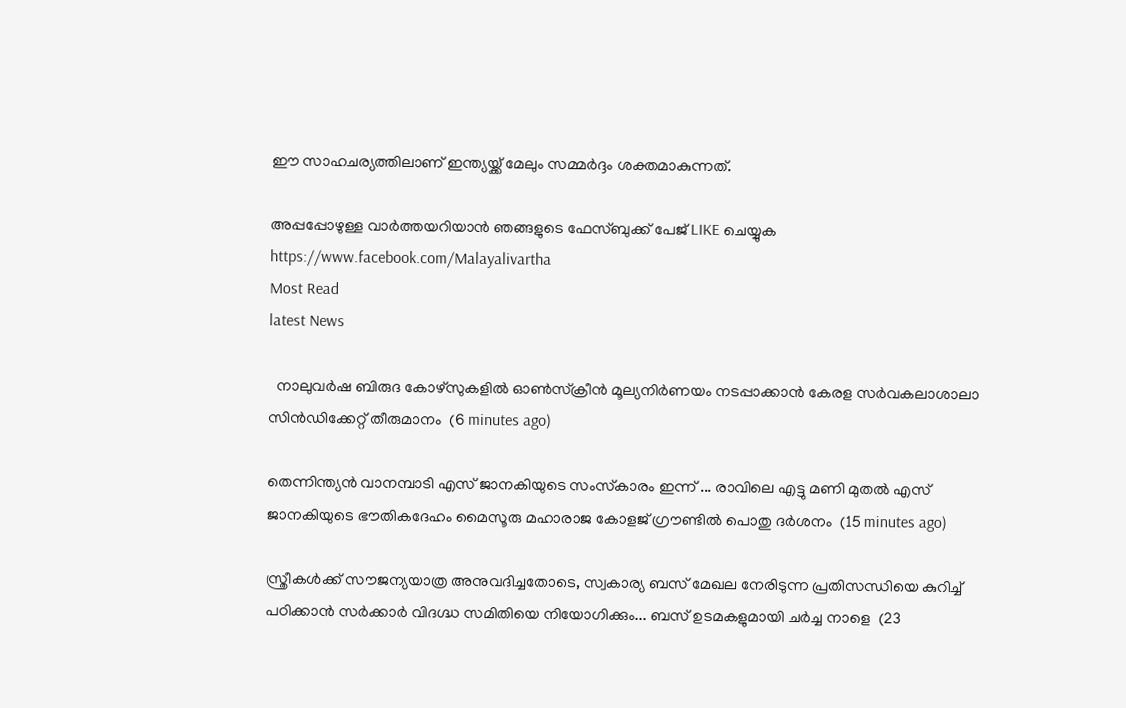ഈ സാഹചര്യത്തിലാണ് ഇന്ത്യയ്ക്ക് മേലും സമ്മർദ്ദം ശക്തമാകുന്നത്.

അപ്പപ്പോഴുള്ള വാര്‍ത്തയറിയാന്‍ ഞങ്ങളുടെ ഫേസ്‌ബുക്ക്‌ പേജ് LIKE ചെയ്യുക
https://www.facebook.com/Malayalivartha
Most Read
latest News

  നാലുവർഷ ബിരുദ കോഴ്സുകളിൽ ഓൺസ്ക്രീൻ മൂല്യനിർണയം നടപ്പാക്കാൻ കേരള സർവകലാശാലാ സിൻഡിക്കേറ്റ് തീരുമാനം  (6 minutes ago)

തെന്നിന്ത്യൻ വാനമ്പാടി എസ് ജാനകിയുടെ സംസ്‌കാരം ഇന്ന് ... രാവിലെ എട്ടു മണി മുതൽ എസ് ജാനകിയുടെ ഭൗതികദേഹം മൈസൂരു മഹാരാജ കോളജ് ഗ്രൗണ്ടിൽ പൊതു ദർശനം  (15 minutes ago)

സ്ത്രീകൾക്ക് സൗജന്യയാത്ര അനുവദിച്ചതോടെ, സ്വകാര്യ ബസ് മേഖല നേരിടുന്ന പ്രതിസന്ധിയെ കുറിച്ച് പഠിക്കാൻ സർക്കാർ വിദഗ്ദ്ധ സമിതിയെ നിയോഗിക്കും... ബസ് ഉടമകളുമായി ചർച്ച നാളെ  (23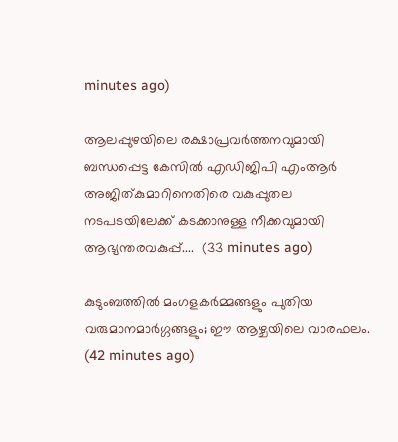minutes ago)

ആലപ്പുഴയിലെ രക്ഷാപ്രവർത്തനവുമായി ബന്ധപ്പെട്ട കേസിൽ എഡിജിപി എംആർ അജിത്‌കുമാറിനെതിരെ വകുപ്പുതല നടപടയിലേക്ക് കടക്കാനുള്ള നീക്കവുമായി ആഭ്യന്തരവകുപ്പ്....  (33 minutes ago)

കുടുംബത്തിൽ മംഗളകർമ്മങ്ങളും പുതിയ വരുമാനമാർഗ്ഗങ്ങളും; ഈ ആഴ്ചയിലെ വാരഫലം.  (42 minutes ago)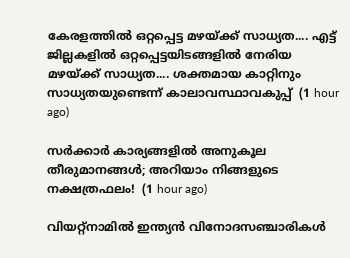കേരളത്തിൽ ഒറ്റപ്പെട്ട മഴയ്ക്ക് സാധ്യത.... എട്ട് ജില്ലകളിൽ ഒറ്റപ്പെട്ടയിടങ്ങളിൽ നേരിയ മഴയ്ക്ക് സാധ്യത.... ശക്തമായ കാറ്റിനും സാധ്യതയുണ്ടെന്ന് കാലാവസ്ഥാവകുപ്പ്  (1 hour ago)

സർക്കാർ കാര്യങ്ങളിൽ അനുകൂല തീരുമാനങ്ങൾ; അറിയാം നിങ്ങളുടെ നക്ഷത്രഫലം!  (1 hour ago)

വിയറ്റ്‌നാമിൽ ഇന്ത്യൻ വിനോദസഞ്ചാരികൾ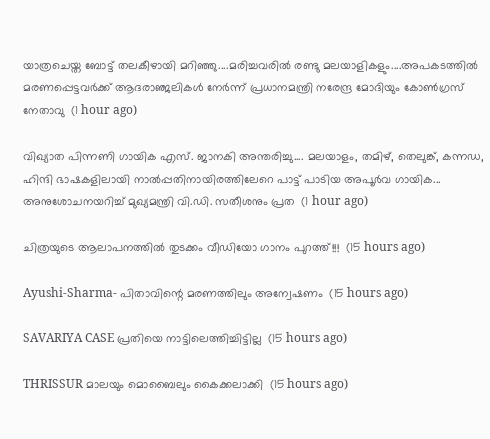യാത്രചെയ്ത ബോട്ട് തലകീഴായി മറിഞ്ഞു....മരിച്ചവരിൽ രണ്ടു മലയാളികളും....അപകടത്തിൽ മരണപ്പെട്ടവർക്ക് ആദരാഞ്ജലികൾ നേർന്ന് പ്രധാനമന്ത്രി നരേന്ദ്ര മോദിയും കോൺഗ്രസ് നേതാവു  (1 hour ago)

വിഖ്യാത പിന്നണി ഗായിക എസ്. ജാനകി അന്തരിച്ചു.... മലയാളം, തമിഴ്, തെലുങ്ക്, കന്നഡ, ഹിന്ദി ഭാഷകളിലായി നാല്‍പ്പതിനായിരത്തിലേറെ പാ‌ട്ട് പാടിയ അപൂർവ ഗായിക... അനുശോചനയറിച്ച് മുഖ്യമന്ത്രി വി.ഡി. സതീശനും പ്രത  (1 hour ago)

ചിത്രയുടെ ആലാപനത്തിൽ തുടക്കം വീഡിയോ ഗാനം പുറത്ത്!!!  (15 hours ago)

Ayushi-Sharma- പിതാവിന്റെ മരണത്തിലും അന്വേഷണം  (15 hours ago)

SAVARIYA CASE പ്രതിയെ നാട്ടിലെത്തിച്ചിട്ടില്ല  (15 hours ago)

THRISSUR മാലയും മൊബൈലും കൈക്കലാക്കി  (15 hours ago)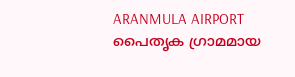ARANMULA AIRPORT പൈതൃക ഗ്രാമമായ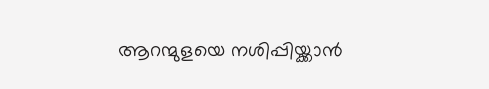ആറന്മുളയെ നശിപ്പിയ്ക്കാൻ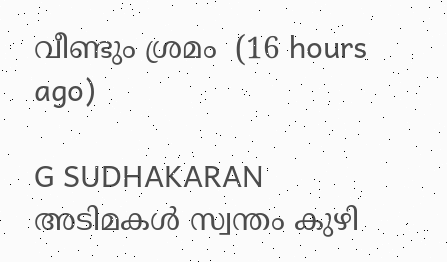വീണ്ടും ശ്രമം  (16 hours ago)

G SUDHAKARAN അടിമകൾ സ്വന്തം കുഴി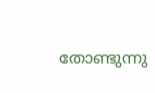തോണ്ടുന്നു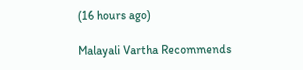(16 hours ago)

Malayali Vartha Recommends